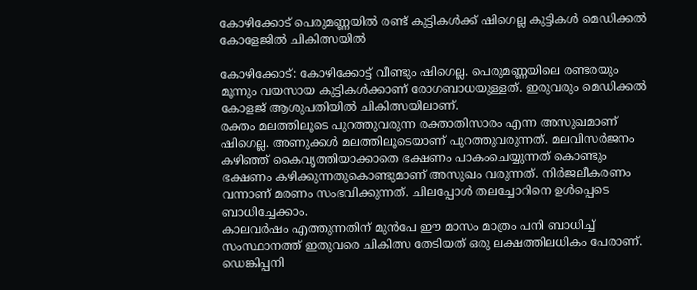കോഴിക്കോട് പെരുമണ്ണയിൽ രണ്ട് കുട്ടികൾക്ക് ഷിഗെല്ല കുട്ടികൾ മെഡിക്കൽ കോളേജിൽ ചികിത്സയിൽ

കോഴിക്കോട്: കോഴിക്കോട്ട് വീണ്ടും ഷിഗെല്ല. പെരുമണ്ണയിലെ രണ്ടരയും മൂന്നും വയസായ കുട്ടികൾക്കാണ് രോഗബാധയുള്ളത്. ഇരുവരും മെഡിക്കൽ കോളജ് ആശുപതിയിൽ ചികിത്സയിലാണ്.
രക്തം മലത്തിലൂടെ പുറത്തുവരുന്ന രക്താതിസാരം എന്ന അസുഖമാണ് ഷിഗെല്ല. അണുക്കള്‍ മലത്തിലൂടെയാണ് പുറത്തുവരുന്നത്. മലവിസര്‍ജനം കഴിഞ്ഞ് കൈവൃത്തിയാക്കാതെ ഭക്ഷണം പാകംചെയ്യുന്നത് കൊണ്ടും ഭക്ഷണം കഴിക്കുന്നതുകൊണ്ടുമാണ് അസുഖം വരുന്നത്. നിര്‍ജലീകരണം വന്നാണ് മരണം സംഭവിക്കുന്നത്. ചിലപ്പോള്‍ തലച്ചോറിനെ ഉള്‍പ്പെടെ ബാധിച്ചേക്കാം.
കാലവർഷം എത്തുന്നതിന് മുൻപേ ഈ മാസം മാത്രം പനി ബാധിച്ച് സംസ്ഥാനത്ത് ഇതുവരെ ചികിത്സ തേടിയത് ഒരു ലക്ഷത്തിലധികം പേരാണ്. ഡെങ്കിപ്പനി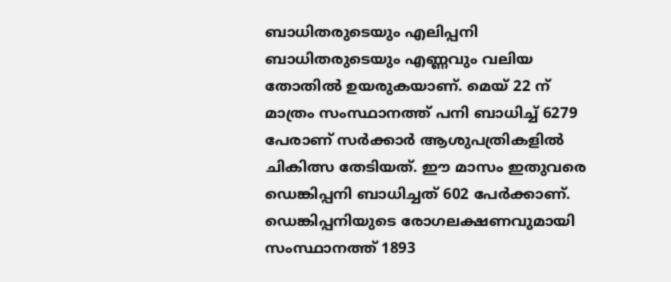ബാധിതരുടെയും എലിപ്പനി ബാധിതരുടെയും എണ്ണവും വലിയ തോതിൽ ഉയരുകയാണ്. മെയ് 22 ന് മാത്രം സംസ്ഥാനത്ത് പനി ബാധിച്ച് 6279 പേരാണ് സർക്കാർ ആശുപത്രികളിൽ ചികിത്സ തേടിയത്. ഈ മാസം ഇതുവരെ ഡെങ്കിപ്പനി ബാധിച്ചത് 602 പേർക്കാണ്. ഡെങ്കിപ്പനിയുടെ രോഗലക്ഷണവുമായി സംസ്ഥാനത്ത് 1893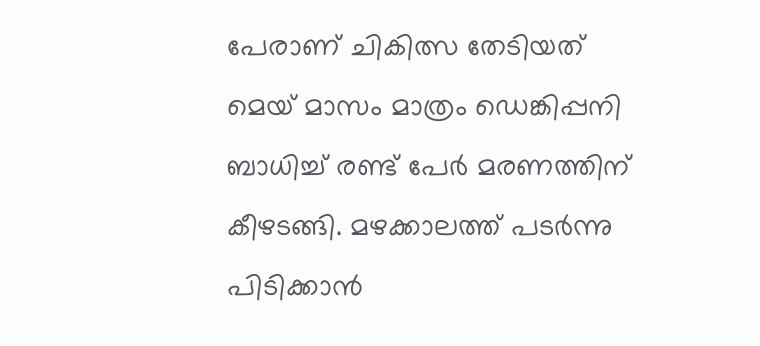പേരാണ് ചികിത്സ തേടിയത്
മെയ് മാസം മാത്രം ഡെങ്കിപ്പനി ബാധിച്ച് രണ്ട് പേർ മരണത്തിന് കീഴടങ്ങി. മഴക്കാലത്ത് പടർന്നു പിടിക്കാൻ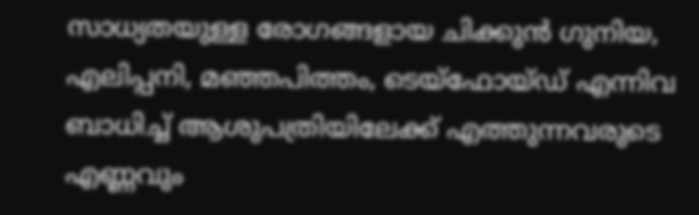സാധ്യതയുള്ള രോഗങ്ങളായ ചിക്കുൻ ഗുനിയ, എലിപ്പനി, മഞ്ഞപിത്തം, ടെയ്ഫോയ്ഡ് എന്നിവ ബാധിച്ച് ആശുപത്രിയിലേക്ക് എത്തുന്നവരുടെ എണ്ണവും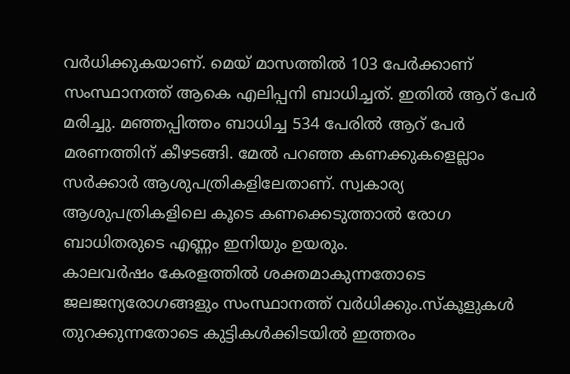വർധിക്കുകയാണ്. മെയ് മാസത്തിൽ 103 പേർക്കാണ് സംസ്ഥാനത്ത് ആകെ എലിപ്പനി ബാധിച്ചത്. ഇതിൽ ആറ് പേർ മരിച്ചു. മഞ്ഞപ്പിത്തം ബാധിച്ച 534 പേരിൽ ആറ് പേർ മരണത്തിന് കീഴടങ്ങി. മേൽ പറഞ്ഞ കണക്കുകളെല്ലാം സർക്കാർ ആശുപത്രികളിലേതാണ്. സ്വകാര്യ ആശുപത്രികളിലെ കൂടെ കണക്കെടുത്താൽ രോഗ ബാധിതരുടെ എണ്ണം ഇനിയും ഉയരും.
കാലവർഷം കേരളത്തിൽ ശക്തമാകുന്നതോടെ ജലജന്യരോഗങ്ങളും സംസ്ഥാനത്ത് വർധിക്കും.സ്കൂളുകൾ തുറക്കുന്നതോടെ കുട്ടികൾക്കിടയിൽ ഇത്തരം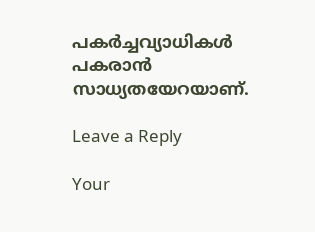പകർച്ചവ്യാധികൾ പകരാൻ സാധ്യതയേറയാണ്.

Leave a Reply

Your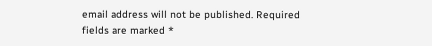email address will not be published. Required fields are marked *